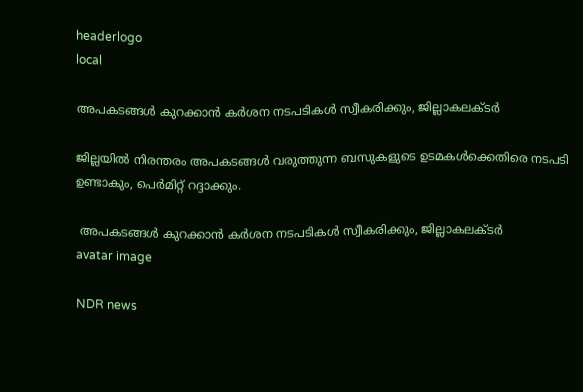headerlogo
local

അപകടങ്ങൾ കുറക്കാൻ കർശന നടപടികൾ സ്വീകരിക്കും, ജില്ലാകലക്ടർ

ജില്ലയിൽ നിരന്തരം അപകടങ്ങൾ വരുത്തുന്ന ബസുകളുടെ ഉടമകൾക്കെതിരെ നടപടി ഉണ്ടാകും, പെർമിറ്റ് റദ്ദാക്കും.

 അപകടങ്ങൾ കുറക്കാൻ കർശന നടപടികൾ സ്വീകരിക്കും, ജില്ലാകലക്ടർ
avatar image

NDR news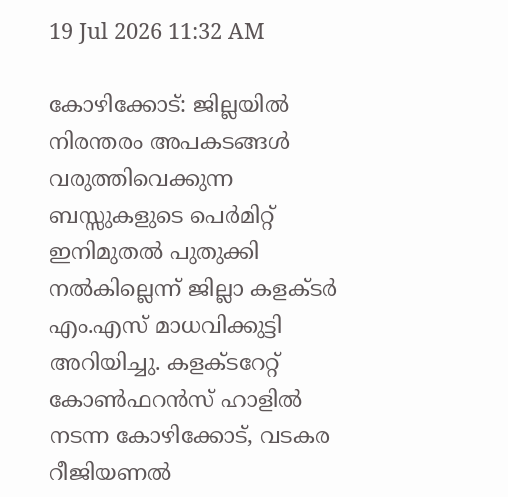19 Jul 2026 11:32 AM

കോഴിക്കോട്: ജില്ലയില്‍ നിരന്തരം അപകടങ്ങള്‍ വരുത്തിവെക്കുന്ന ബസ്സുകളുടെ പെര്‍മിറ്റ് ഇനിമുതല്‍ പുതുക്കി നല്‍കില്ലെന്ന് ജില്ലാ കളക്ടര്‍ എം.എസ് മാധവിക്കുട്ടി അറിയിച്ചു. കളക്ടറേറ്റ് കോണ്‍ഫറന്‍സ് ഹാളില്‍ നടന്ന കോഴിക്കോട്, വടകര റീജിയണല്‍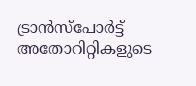ട്രാന്‍സ്‌പോര്‍ട്ട് അതോറിറ്റികളുടെ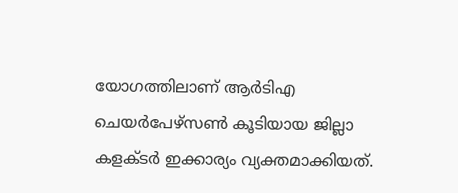യോഗത്തിലാണ് ആര്‍ടിഎ ചെയര്‍പേഴ്സണ്‍ കൂടിയായ ജില്ലാ കളക്ടര്‍ ഇക്കാര്യം വ്യക്തമാക്കിയത്.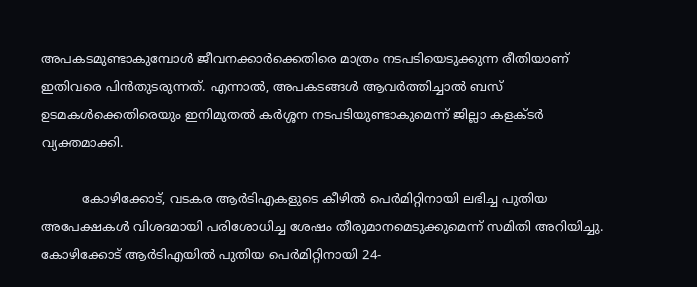അപകടമുണ്ടാകുമ്പോള്‍ ജീവനക്കാര്‍ക്കെതിരെ മാത്രം നടപടിയെടുക്കുന്ന രീതിയാണ് ഇതിവരെ പിന്‍തുടരുന്നത്. എന്നാല്‍, അപകടങ്ങള്‍ ആവര്‍ത്തിച്ചാല്‍ ബസ് ഉടമകള്‍ക്കെതിരെയും ഇനിമുതല്‍ കര്‍ശ്ശന നടപടിയുണ്ടാകുമെന്ന് ജില്ലാ കളക്ടര്‍ വ്യക്തമാക്കി.

          കോഴിക്കോട്, വടകര ആര്‍ടിഎകളുടെ കീഴില്‍ പെര്‍മിറ്റിനായി ലഭിച്ച പുതിയ അപേക്ഷകള്‍ വിശദമായി പരിശോധിച്ച ശേഷം തീരുമാനമെടുക്കുമെന്ന് സമിതി അറിയിച്ചു. കോഴിക്കോട് ആര്‍ടിഎയില്‍ പുതിയ പെര്‍മിറ്റിനായി 24-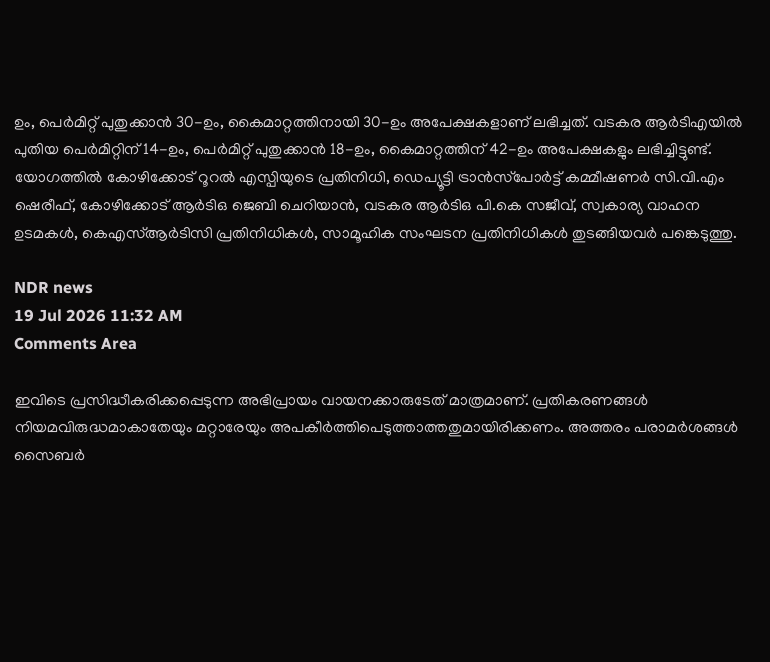ഉം, പെര്‍മിറ്റ് പുതുക്കാന്‍ 30-ഉം, കൈമാറ്റത്തിനായി 30-ഉം അപേക്ഷകളാണ് ലഭിച്ചത്. വടകര ആര്‍ടിഎയില്‍ പുതിയ പെര്‍മിറ്റിന് 14-ഉം, പെര്‍മിറ്റ് പുതുക്കാന്‍ 18-ഉം, കൈമാറ്റത്തിന് 42-ഉം അപേക്ഷകളും ലഭിച്ചിട്ടുണ്ട്. യോഗത്തില്‍ കോഴിക്കോട് റൂറല്‍ എസ്പിയുടെ പ്രതിനിധി, ഡെപ്യൂട്ടി ട്രാന്‍സ്‌പോര്‍ട്ട് കമ്മീഷണര്‍ സി.വി.എം ഷെരീഫ്, കോഴിക്കോട് ആര്‍ടിഒ ജെബി ചെറിയാന്‍, വടകര ആര്‍ടിഒ പി.കെ സജീവ്, സ്വകാര്യ വാഹന ഉടമകള്‍, കെഎസ്ആര്‍ടിസി പ്രതിനിധികള്‍, സാമൂഹിക സംഘടന പ്രതിനിധികള്‍ തുടങ്ങിയവര്‍ പങ്കെടുത്തു.

NDR news
19 Jul 2026 11:32 AM
Comments Area

ഇവിടെ പ്രസിദ്ധീകരിക്കപ്പെടുന്ന അഭിപ്രായം വായനക്കാരുടേത് മാത്രമാണ്. പ്രതികരണങ്ങൾ നിയമവിരുദ്ധമാകാതേയും മറ്റാരേയും അപകീർത്തിപെടുത്താത്തതുമായിരിക്കണം. അത്തരം പരാമർശങ്ങൾ സൈബർ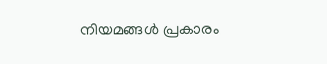നിയമങ്ങൾ പ്രകാരം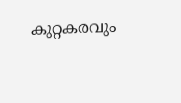കുറ്റകരവും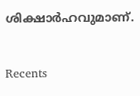ശിക്ഷാർഹവുമാണ്.

Recents